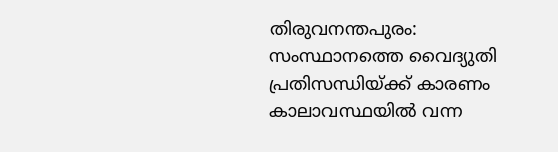തിരുവനന്തപുരം: സംസ്ഥാനത്തെ വൈദ്യുതി പ്രതിസന്ധിയ്ക്ക് കാരണം കാലാവസ്ഥയിൽ വന്ന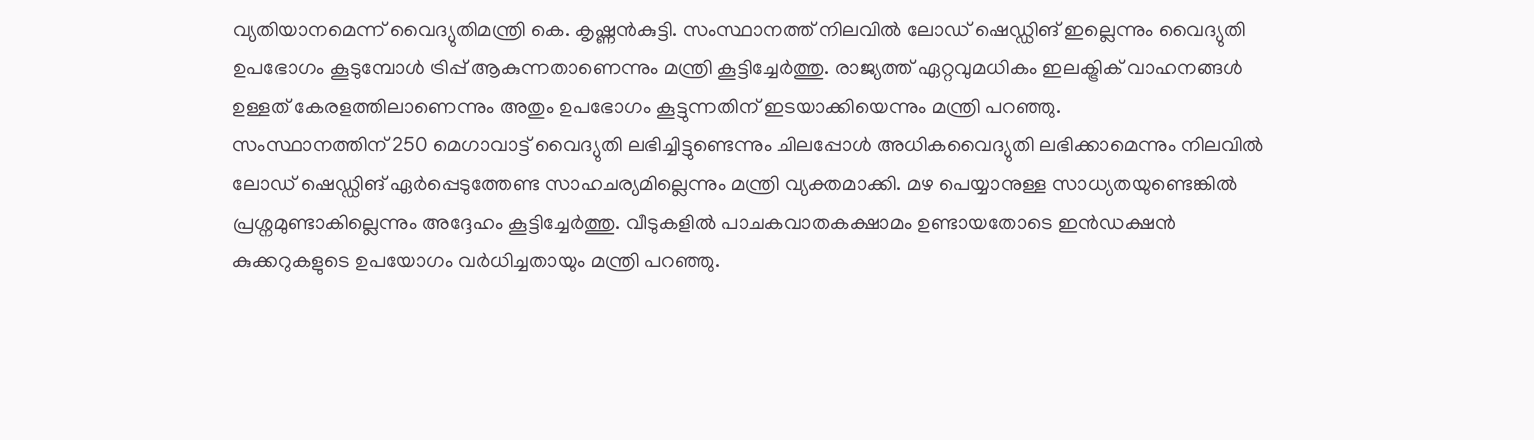വ്യതിയാനമെന്ന് വൈദ്യുതിമന്ത്രി കെ. കൃഷ്ണൻകുട്ടി. സംസ്ഥാനത്ത് നിലവിൽ ലോഡ് ഷെഡ്ഡിങ് ഇല്ലെന്നും വൈദ്യുതി ഉപഭോഗം കൂടുമ്പോൾ ട്രിപ്പ് ആകുന്നതാണെന്നും മന്ത്രി കൂട്ടിച്ചേർത്തു. രാജ്യത്ത് ഏറ്റവുമധികം ഇലക്ട്രിക് വാഹനങ്ങൾ ഉള്ളത് കേരളത്തിലാണെന്നും അതും ഉപഭോഗം കൂട്ടുന്നതിന് ഇടയാക്കിയെന്നും മന്ത്രി പറഞ്ഞു.
സംസ്ഥാനത്തിന് 250 മെഗാവാട്ട് വൈദ്യുതി ലഭിച്ചിട്ടുണ്ടെന്നും ചിലപ്പോൾ അധികവൈദ്യുതി ലഭിക്കാമെന്നും നിലവിൽ ലോഡ് ഷെഡ്ഡിങ് ഏർപ്പെടുത്തേണ്ട സാഹചര്യമില്ലെന്നും മന്ത്രി വ്യക്തമാക്കി. മഴ പെയ്യാനുള്ള സാധ്യതയുണ്ടെങ്കിൽ പ്രശ്നമുണ്ടാകില്ലെന്നും അദ്ദേഹം കൂട്ടിച്ചേർത്തു. വീടുകളിൽ പാചകവാതകക്ഷാമം ഉണ്ടായതോടെ ഇൻഡക്ഷൻ കുക്കറുകളുടെ ഉപയോഗം വർധിച്ചതായും മന്ത്രി പറഞ്ഞു.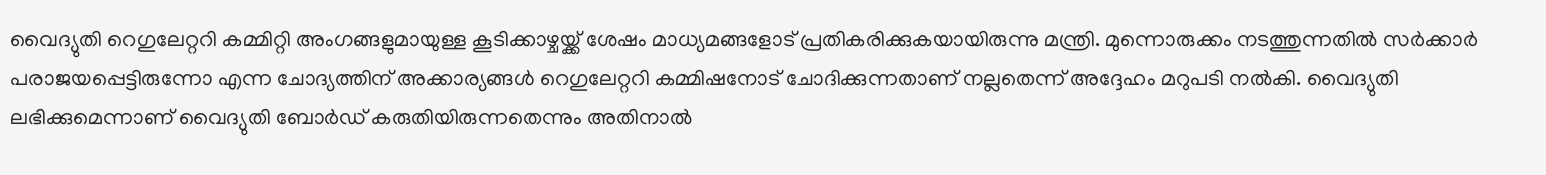വൈദ്യുതി റെഗുലേറ്ററി കമ്മിറ്റി അംഗങ്ങളുമായുള്ള കൂടിക്കാഴ്ചയ്ക്ക് ശേഷം മാധ്യമങ്ങളോട് പ്രതികരിക്കുകയായിരുന്നു മന്ത്രി. മുന്നൊരുക്കം നടത്തുന്നതിൽ സർക്കാർ പരാജയപ്പെട്ടിരുന്നോ എന്ന ചോദ്യത്തിന് അക്കാര്യങ്ങൾ റെഗുലേറ്ററി കമ്മിഷനോട് ചോദിക്കുന്നതാണ് നല്ലതെന്ന് അദ്ദേഹം മറുപടി നൽകി. വൈദ്യുതി ലഭിക്കുമെന്നാണ് വൈദ്യുതി ബോർഡ് കരുതിയിരുന്നതെന്നും അതിനാൽ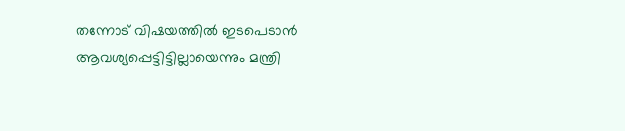തന്നോട് വിഷയത്തിൽ ഇടപെടാൻ ആവശ്യപ്പെട്ടിട്ടില്ലായെന്നും മന്ത്രി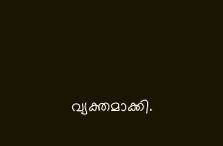വ്യക്തമാക്കി.